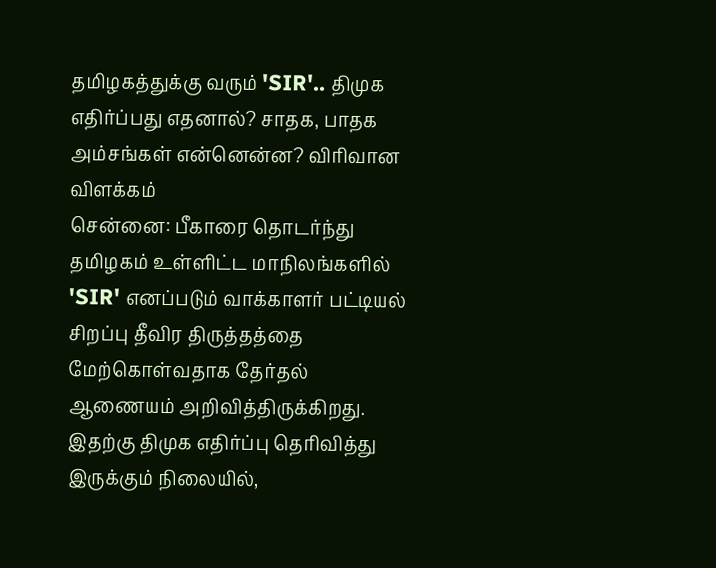தமிழகத்துக்கு வரும் 'SIR'.. திமுக எதிர்ப்பது எதனால்? சாதக, பாதக அம்சங்கள் என்னென்ன? விரிவான விளக்கம்
சென்னை: பீகாரை தொடர்ந்து தமிழகம் உள்ளிட்ட மாநிலங்களில் 'SIR' எனப்படும் வாக்காளர் பட்டியல் சிறப்பு தீவிர திருத்தத்தை மேற்கொள்வதாக தேர்தல் ஆணையம் அறிவித்திருக்கிறது. இதற்கு திமுக எதிர்ப்பு தெரிவித்து இருக்கும் நிலையில்,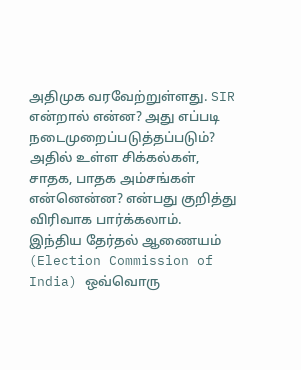அதிமுக வரவேற்றுள்ளது. SIR என்றால் என்ன? அது எப்படி நடைமுறைப்படுத்தப்படும்? அதில் உள்ள சிக்கல்கள், சாதக, பாதக அம்சங்கள் என்னென்ன? என்பது குறித்து விரிவாக பார்க்கலாம்.
இந்திய தேர்தல் ஆணையம் (Election Commission of India) ஒவ்வொரு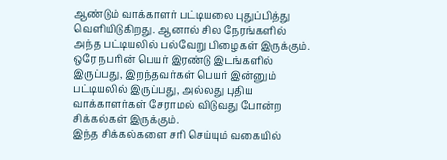ஆண்டும் வாக்காளர் பட்டியலை புதுப்பித்து வெளியிடுகிறது. ஆனால் சில நேரங்களில் அந்த பட்டியலில் பல்வேறு பிழைகள் இருக்கும். ஒரே நபரின் பெயர் இரண்டு இடங்களில் இருப்பது, இறந்தவர்கள் பெயர் இன்னும் பட்டியலில் இருப்பது, அல்லது புதிய வாக்காளர்கள் சேராமல் விடுவது போன்ற சிக்கல்கள் இருக்கும்.
இந்த சிக்கல்களை சரி செய்யும் வகையில்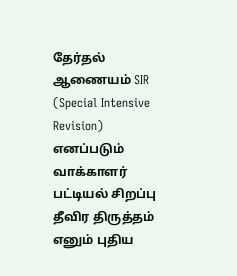தேர்தல் ஆணையம் SIR (Special Intensive Revision) எனப்படும் வாக்காளர் பட்டியல் சிறப்பு தீவிர திருத்தம் எனும் புதிய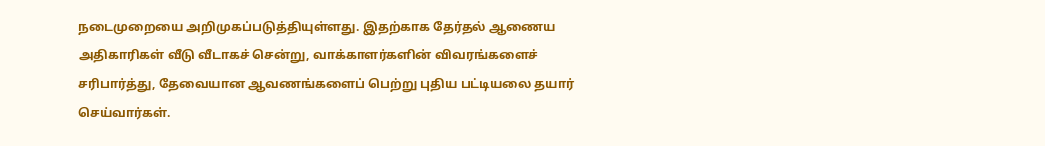நடைமுறையை அறிமுகப்படுத்தியுள்ளது. இதற்காக தேர்தல் ஆணைய அதிகாரிகள் வீடு வீடாகச் சென்று, வாக்காளர்களின் விவரங்களைச் சரிபார்த்து, தேவையான ஆவணங்களைப் பெற்று புதிய பட்டியலை தயார் செய்வார்கள்.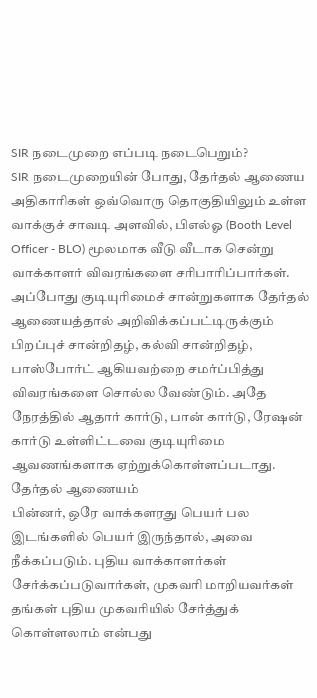SIR நடைமுறை எப்படி நடைபெறும்?
SIR நடைமுறையின் போது, தேர்தல் ஆணைய அதிகாரிகள் ஒவ்வொரு தொகுதியிலும் உள்ள வாக்குச் சாவடி அளவில், பிஎல்ஓ (Booth Level Officer - BLO) மூலமாக வீடு வீடாக சென்று வாக்காளர் விவரங்களை சரிபாரிப்பார்கள். அப்போது குடியுரிமைச் சான்றுகளாக தேர்தல் ஆணையத்தால் அறிவிக்கப்பட்டிருக்கும் பிறப்புச் சான்றிதழ், கல்வி சான்றிதழ், பாஸ்போர்ட் ஆகியவற்றை சமர்ப்பித்து விவரங்களை சொல்ல வேண்டும். அதே நேரத்தில் ஆதார் கார்டு, பான் கார்டு, ரேஷன் கார்டு உள்ளிட்டவை குடியுரிமை ஆவணங்களாக ஏற்றுக்கொள்ளப்படாது.
தேர்தல் ஆணையம்
பின்னர், ஒரே வாக்களரது பெயர் பல இடங்களில் பெயர் இருந்தால், அவை நீக்கப்படும். புதிய வாக்காளர்கள் சேர்க்கப்படுவார்கள், முகவரி மாறியவர்கள் தங்கள் புதிய முகவரியில் சேர்த்துக் கொள்ளலாம் என்பது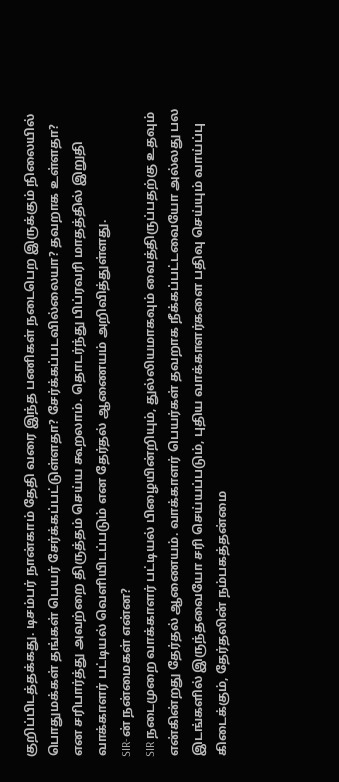குறிப்பிடத்தக்கது. டிசம்பர் நான்காம் தேதி வரை இந்த பணிகள் நடைபெற இருக்கும் நிலையில் பொதுமக்கள் தங்கள் பெயர் சேர்க்கப்பட்டுள்ளதா? சேர்க்கப்படவில்லையா? தவறாக உள்ளதா? என சரிபார்த்து அவற்றை திருத்தம் செய்ய கூறலாம். தொடர்ந்து பிப்ரவரி மாதத்தில் இறுதி வாக்காளர் பட்டியல் வெளியிடப்படும் என தேர்தல் ஆணையம் அறிவித்துள்ளது.
SIR-ன் நன்மைகள் என்ன?
SIR நடைமுறை வாக்காளர் பட்டியல் பிழையின்றியும், துல்லியமாகவும் வைத்திருப்பதற்கு உதவும் என்கின்றது தேர்தல் ஆணையம். வாக்காளர் பெயர்கள் தவறாக நீக்கப்பட்டவையோ அல்லது பல இடங்களில் இருந்தவையோ சரி செய்யப்படும், புதிய வாக்காளர்களை பதிவு செய்யும் வாய்ப்பு கிடைக்கும், தேர்தலின் நம்பகத்தன்மை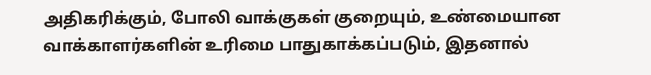அதிகரிக்கும், போலி வாக்குகள் குறையும், உண்மையான வாக்காளர்களின் உரிமை பாதுகாக்கப்படும், இதனால்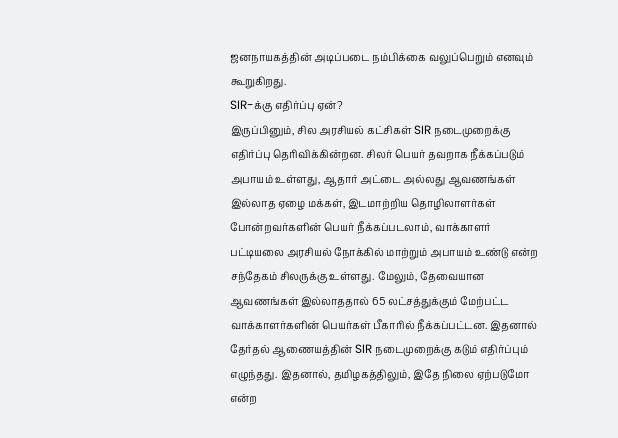ஜனநாயகத்தின் அடிப்படை நம்பிக்கை வலுப்பெறும் எனவும் கூறுகிறது.
SIR-க்கு எதிர்ப்பு ஏன்?
இருப்பினும், சில அரசியல் கட்சிகள் SIR நடைமுறைக்கு எதிர்ப்பு தெரிவிக்கின்றன. சிலர் பெயர் தவறாக நீக்கப்படும் அபாயம் உள்ளது, ஆதார் அட்டை அல்லது ஆவணங்கள் இல்லாத ஏழை மக்கள், இடமாற்றிய தொழிலாளர்கள் போன்றவர்களின் பெயர் நீக்கப்படலாம், வாக்காளர் பட்டியலை அரசியல் நோக்கில் மாற்றும் அபாயம் உண்டு என்ற சந்தேகம் சிலருக்கு உள்ளது. மேலும், தேவையான ஆவணங்கள் இல்லாததால் 65 லட்சத்துக்கும் மேற்பட்ட வாக்காளர்களின் பெயர்கள் பீகாரில் நீக்கப்பட்டன. இதனால் தேர்தல் ஆணையத்தின் SIR நடைமுறைக்கு கடும் எதிர்ப்பும் எழுந்தது. இதனால், தமிழகத்திலும், இதே நிலை ஏற்படுமோ என்ற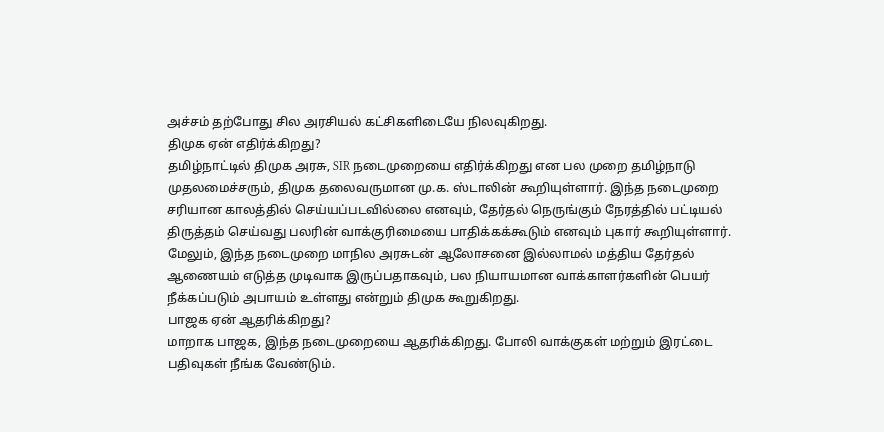அச்சம் தற்போது சில அரசியல் கட்சிகளிடையே நிலவுகிறது.
திமுக ஏன் எதிர்க்கிறது?
தமிழ்நாட்டில் திமுக அரசு, SIR நடைமுறையை எதிர்க்கிறது என பல முறை தமிழ்நாடு முதலமைச்சரும், திமுக தலைவருமான மு.க. ஸ்டாலின் கூறியுள்ளார். இந்த நடைமுறை சரியான காலத்தில் செய்யப்படவில்லை எனவும், தேர்தல் நெருங்கும் நேரத்தில் பட்டியல் திருத்தம் செய்வது பலரின் வாக்குரிமையை பாதிக்கக்கூடும் எனவும் புகார் கூறியுள்ளார். மேலும், இந்த நடைமுறை மாநில அரசுடன் ஆலோசனை இல்லாமல் மத்திய தேர்தல் ஆணையம் எடுத்த முடிவாக இருப்பதாகவும், பல நியாயமான வாக்காளர்களின் பெயர் நீக்கப்படும் அபாயம் உள்ளது என்றும் திமுக கூறுகிறது.
பாஜக ஏன் ஆதரிக்கிறது?
மாறாக பாஜக, இந்த நடைமுறையை ஆதரிக்கிறது. போலி வாக்குகள் மற்றும் இரட்டை பதிவுகள் நீங்க வேண்டும்.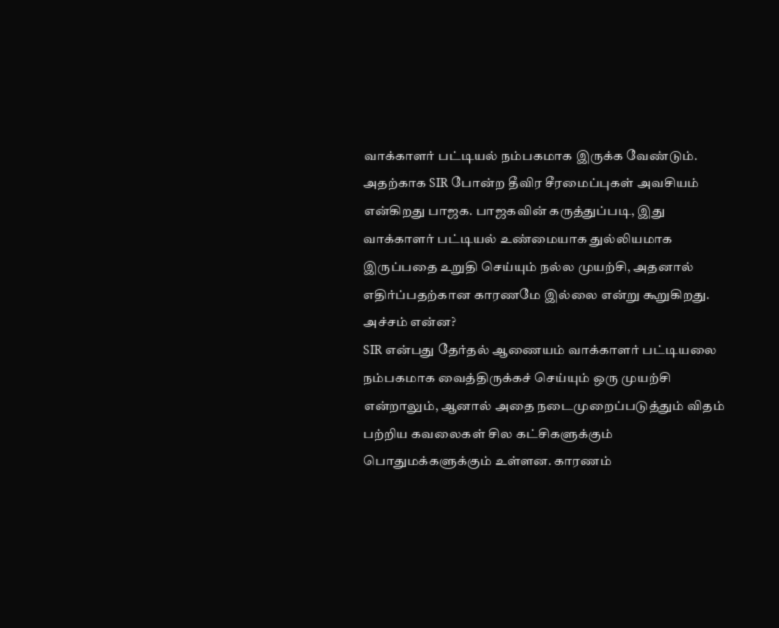வாக்காளர் பட்டியல் நம்பகமாக இருக்க வேண்டும். அதற்காக SIR போன்ற தீவிர சீரமைப்புகள் அவசியம் என்கிறது பாஜக. பாஜகவின் கருத்துப்படி, இது வாக்காளர் பட்டியல் உண்மையாக துல்லியமாக இருப்பதை உறுதி செய்யும் நல்ல முயற்சி, அதனால் எதிர்ப்பதற்கான காரணமே இல்லை என்று கூறுகிறது.
அச்சம் என்ன?
SIR என்பது தேர்தல் ஆணையம் வாக்காளர் பட்டியலை நம்பகமாக வைத்திருக்கச் செய்யும் ஒரு முயற்சி என்றாலும், ஆனால் அதை நடைமுறைப்படுத்தும் விதம் பற்றிய கவலைகள் சில கட்சிகளுக்கும் பொதுமக்களுக்கும் உள்ளன. காரணம்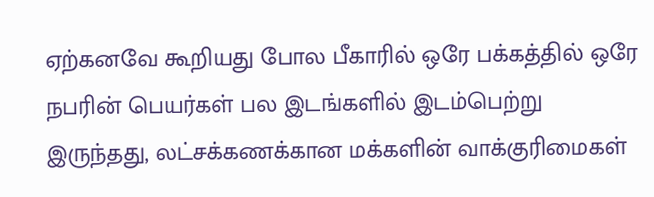ஏற்கனவே கூறியது போல பீகாரில் ஒரே பக்கத்தில் ஒரே நபரின் பெயர்கள் பல இடங்களில் இடம்பெற்று இருந்தது, லட்சக்கணக்கான மக்களின் வாக்குரிமைகள்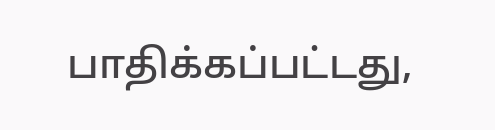பாதிக்கப்பட்டது,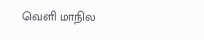வெளி மாநில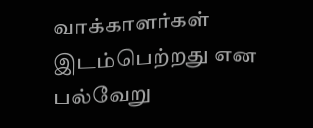வாக்காளர்கள் இடம்பெற்றது என பல்வேறு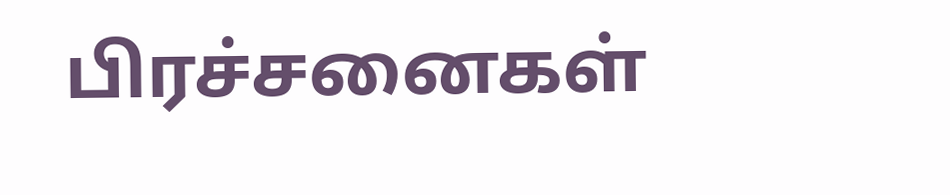பிரச்சனைகள்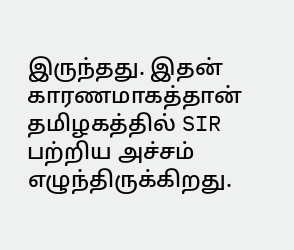இருந்தது. இதன் காரணமாகத்தான் தமிழகத்தில் SIR பற்றிய அச்சம் எழுந்திருக்கிறது.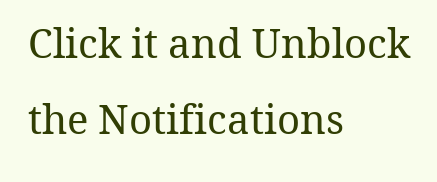Click it and Unblock the Notifications